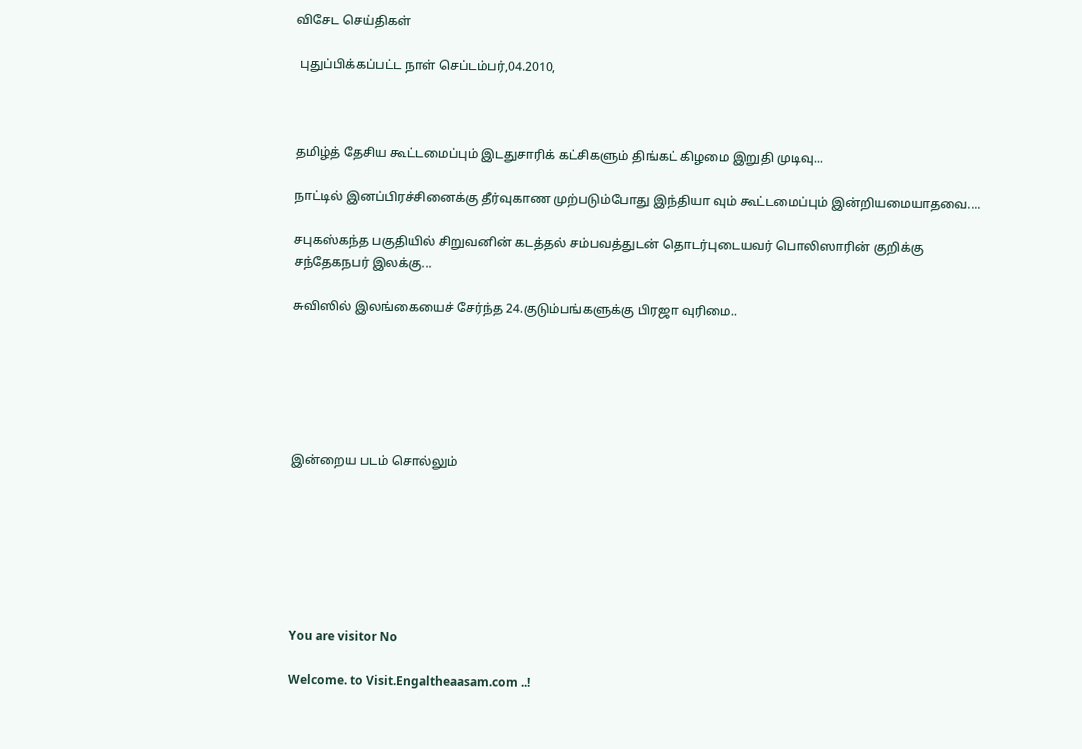விசேட செய்திகள்

 புதுப்பிக்கப்பட்ட நாள் செப்டம்பர்,04.2010,



தமிழ்த் தேசிய கூட்டமைப்பும் இடதுசாரிக் கட்சிகளும் திங்கட் கிழமை இறுதி முடிவு...

நாட்டில் இனப்பிரச்சினைக்கு தீர்வுகாண முற்படும்போது இந்தியா வும் கூட்டமைப்பும் இன்றியமையாதவை....

சபுகஸ்கந்த பகுதியில் சிறுவனின் கடத்தல் சம்பவத்துடன் தொடர்புடையவர் பொலிஸாரின் குறிக்கு சந்தேகநபர் இலக்கு...

சுவிஸில் இலங்கையைச் சேர்ந்த 24.குடும்பங்களுக்கு பிரஜா வுரிமை..






இன்றைய படம் சொல்லும்







You are visitor No

Welcome. to Visit.Engaltheaasam.com ..!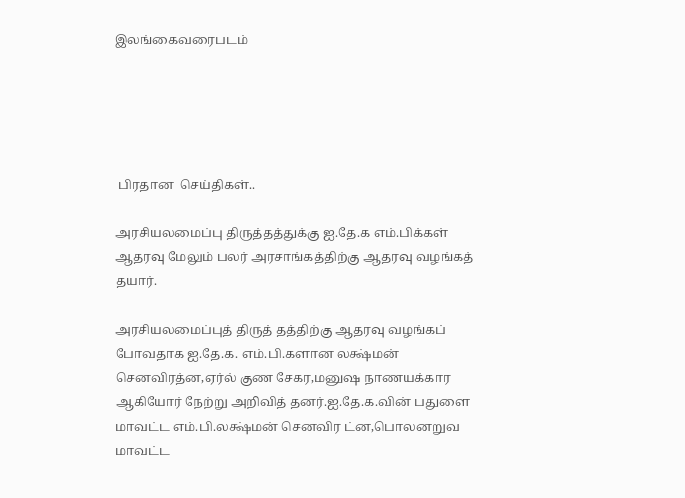இலங்கைவரைபடம்





 பிரதான  செய்திகள்..

அரசியலமைப்பு திருத்தத்துக்கு ஐ.தே.க எம்.பிக்கள் ஆதரவு மேலும் பலர் அரசாங்கத்திற்கு ஆதரவு வழங்கத் தயார்.

அரசியலமைப்புத் திருத் தத்திற்கு ஆதரவு வழங்கப் போவதாக ஐ.தே.க. எம்.பி.களான லக்ஷ்மன் செனவிரத்ன,ஏர்ல் குண சேகர,மனுஷ நாணயக்கார ஆகியோர் நேற்று அறிவித் தனர்.ஐ.தே.க.வின் பதுளை மாவட்ட எம்.பி.லக்ஷ்மன் செனவிர ட்ன,பொலனறுவ மாவட்ட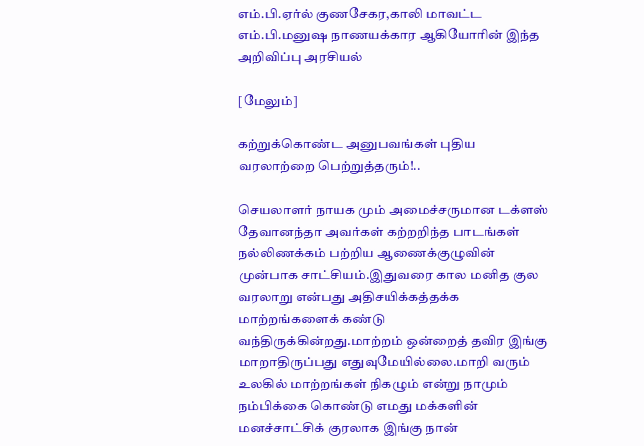எம்.பி.ஏர்ல் குணசேகர,காலி மாவட்ட எம்.பி.மனுஷ நாணயக்கார ஆகியோரின் இந்த அறிவிப்பு அரசியல்

[மேலும்]

கற்றுக்கொண்ட அனுபவங்கள் புதிய வரலாற்றை பெற்றுத்தரும்!..

செயலாளர் நாயக மும் அமைச்சருமான டக்ளஸ் தேவானந்தா அவர்கள் கற்றறிந்த பாடங்கள் நல்லிணக்கம் பற்றிய ஆணைக்குழுவின் முன்பாக சாட்சியம்.இதுவரை கால மனித குல வரலாறு என்பது அதிசயிக்கத்தக்க மாற்றங்களைக் கண்டு வந்திருக்கின்றது.மாற்றம் ஒன்றைத் தவிர இங்கு மாறாதிருப்பது எதுவுமேயில்லை.மாறி வரும் உலகில் மாற்றங்கள் நிகழும் என்று நாமும் நம்பிக்கை கொண்டு எமது மக்களின் மனச்சாட்சிக் குரலாக இங்கு நான்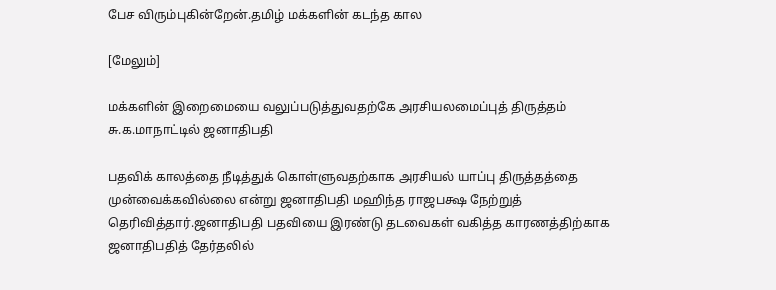பேச விரும்புகின்றேன்.தமிழ் மக்களின் கடந்த கால

[மேலும்]

மக்களின் இறைமையை வலுப்படுத்துவதற்கே அரசியலமைப்புத் திருத்தம் சு.க.மாநாட்டில் ஜனாதிபதி

பதவிக் காலத்தை நீடித்துக் கொள்ளுவதற்காக அரசியல் யாப்பு திருத்தத்தை முன்வைக்கவில்லை என்று ஜனாதிபதி மஹிந்த ராஜபக்ஷ நேற்றுத் தெரிவித்தார்.ஜனாதிபதி பதவியை இரண்டு தடவைகள் வகித்த காரணத்திற்காக ஜனாதிபதித் தேர்தலில்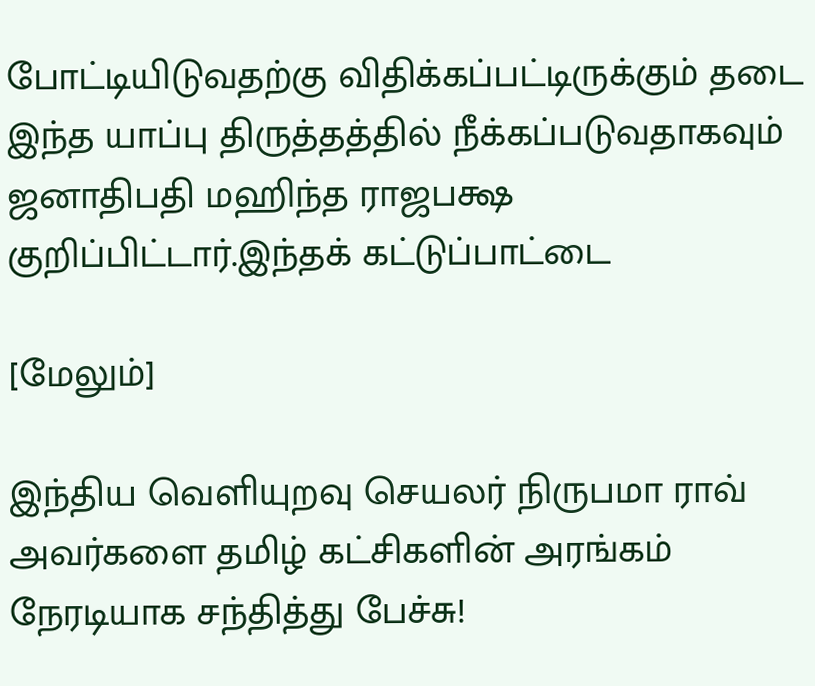போட்டியிடுவதற்கு விதிக்கப்பட்டிருக்கும் தடை இந்த யாப்பு திருத்தத்தில் நீக்கப்படுவதாகவும் ஜனாதிபதி மஹிந்த ராஜபக்ஷ குறிப்பிட்டார்.இந்தக் கட்டுப்பாட்டை

[மேலும்]

இந்திய வெளியுறவு செயலர் நிருபமா ராவ் அவர்களை தமிழ் கட்சிகளின் அரங்கம் நேரடியாக சந்தித்து பேச்சு!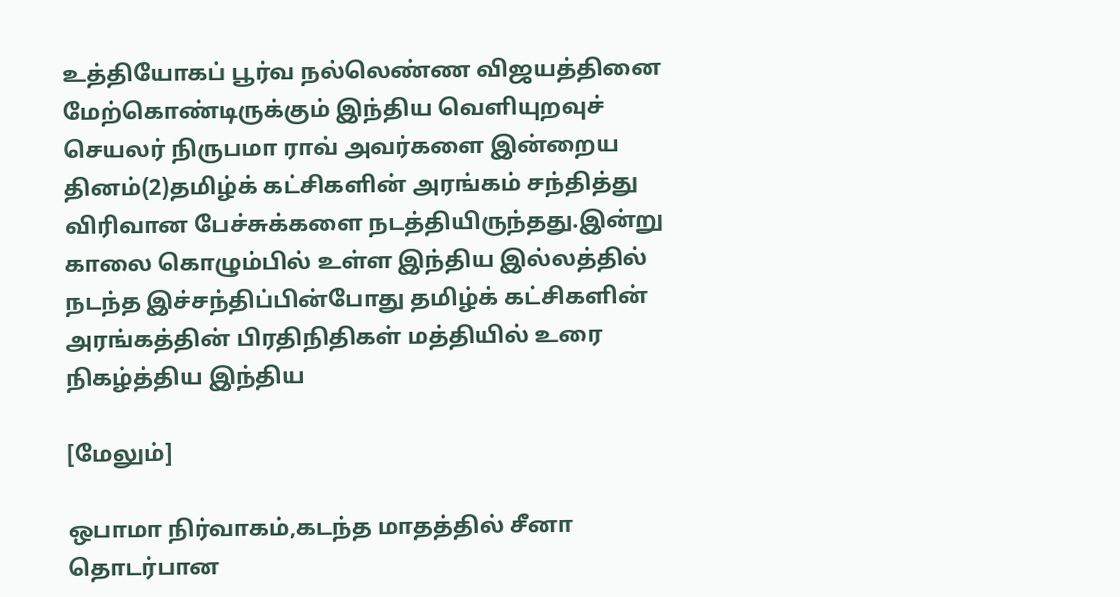உத்தியோகப் பூர்வ நல்லெண்ண விஜயத்தினை மேற்கொண்டிருக்கும் இந்திய வெளியுறவுச் செயலர் நிருபமா ராவ் அவர்களை இன்றைய தினம்(2)தமிழ்க் கட்சிகளின் அரங்கம் சந்தித்து விரிவான பேச்சுக்களை நடத்தியிருந்தது.இன்று காலை கொழும்பில் உள்ள இந்திய இல்லத்தில் நடந்த இச்சந்திப்பின்போது தமிழ்க் கட்சிகளின் அரங்கத்தின் பிரதிநிதிகள் மத்தியில் உரை நிகழ்த்திய இந்திய

[மேலும்]

ஒபாமா நிர்வாகம்,கடந்த மாதத்தில் சீனா தொடர்பான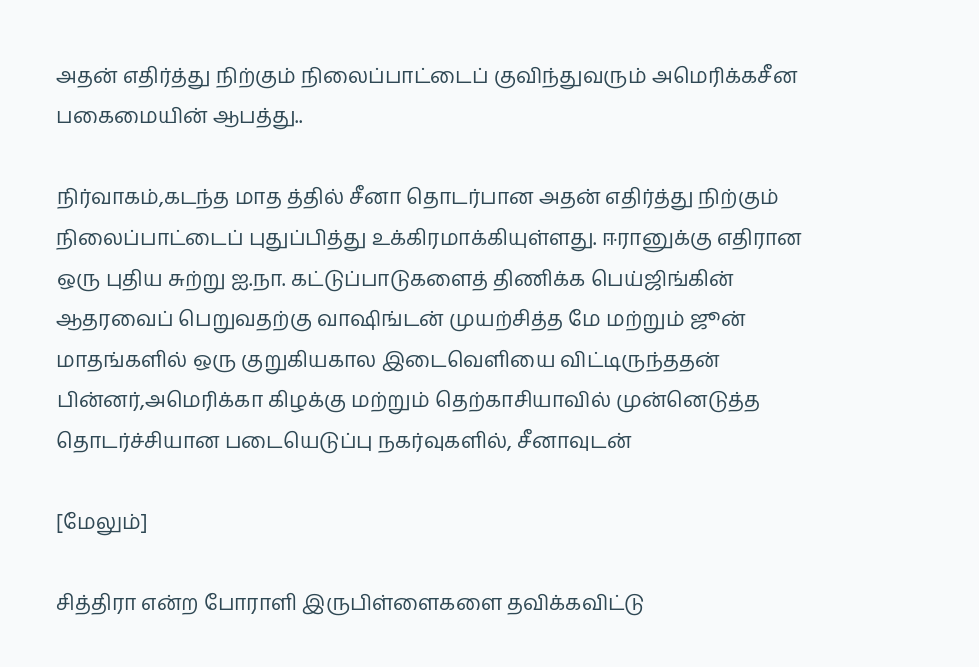அதன் எதிர்த்து நிற்கும் நிலைப்பாட்டைப் குவிந்துவரும் அமெரிக்கசீன பகைமையின் ஆபத்து..

நிர்வாகம்,கடந்த மாத த்தில் சீனா தொடர்பான அதன் எதிர்த்து நிற்கும் நிலைப்பாட்டைப் புதுப்பித்து உக்கிரமாக்கியுள்ளது. ஈரானுக்கு எதிரான ஒரு புதிய சுற்று ஐ.நா. கட்டுப்பாடுகளைத் திணிக்க பெய்ஜிங்கின் ஆதரவைப் பெறுவதற்கு வாஷிங்டன் முயற்சித்த மே மற்றும் ஜூன் மாதங்களில் ஒரு குறுகியகால இடைவெளியை விட்டிருந்ததன் பின்னர்,அமெரிக்கா கிழக்கு மற்றும் தெற்காசியாவில் முன்னெடுத்த தொடர்ச்சியான படையெடுப்பு நகர்வுகளில், சீனாவுடன்

[மேலும்]

சித்திரா என்ற போராளி இருபிள்ளைகளை தவிக்கவிட்டு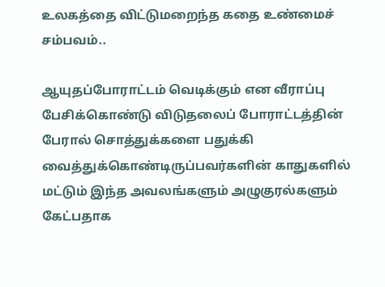உலகத்தை விட்டுமறைந்த கதை உண்மைச் சம்பவம்..

ஆயுதப்போராட்டம் வெடிக்கும் என வீராப்பு பேசிக்கொண்டு விடுதலைப் போராட்டத்தின் பேரால் சொத்துக்களை பதுக்கி வைத்துக்கொண்டிருப்பவர்களின் காதுகளில் மட்டும் இந்த அவலங்களும் அழுகுரல்களும் கேட்பதாக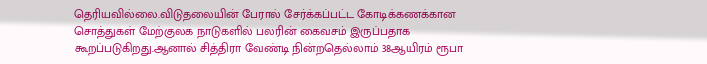தெரியவில்லை.விடுதலையின் பேரால் சேர்க்கப்பட்ட கோடிக்கணக்கான சொத்துகள் மேற்குலக நாடுகளில் பலரின் கைவசம் இருப்பதாக கூறப்படுகிறது.ஆனால் சித்திரா வேண்டி நின்றதெல்லாம் 38ஆயிரம் ரூபா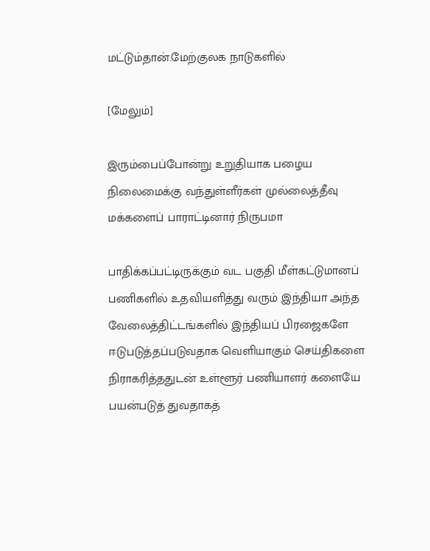மட்டும்தான்.மேற்குலக நாடுகளில்

[மேலும்]

இரும்பைப்போன்று உறுதியாக பழைய நிலைமைக்கு வந்துள்ளீர்கள் முல்லைத்தீவு மக்களைப் பாராட்டினார் நிருபமா

பாதிக்கப்பட்டிருக்கும் வட பகுதி மீள்கட்டுமானப் பணிகளில் உதவியளித்து வரும் இந்தியா அந்த வேலைத்திட்டங்களில் இந்தியப் பிரஜைகளே ஈடுபடுத்தப்படுவதாக வெளியாகும் செய்திகளை நிராகரித்ததுடன் உள்ளூர் பணியாளர் களையே பயன்படுத் துவதாகத்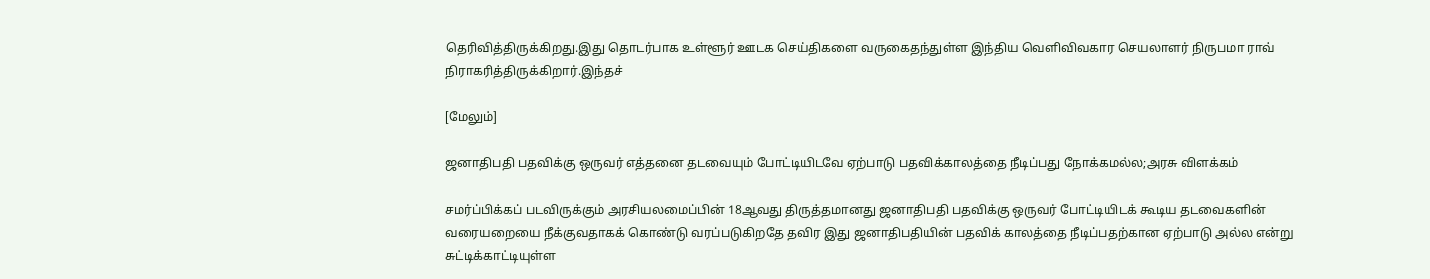தெரிவித்திருக்கிறது.இது தொடர்பாக உள்ளூர் ஊடக செய்திகளை வருகைதந்துள்ள இந்திய வெளிவிவகார செயலாளர் நிருபமா ராவ் நிராகரித்திருக்கிறார்.இந்தச்

[மேலும்]

ஜனாதிபதி பதவிக்கு ஒருவர் எத்தனை தடவையும் போட்டியிடவே ஏற்பாடு பதவிக்காலத்தை நீடிப்பது நோக்கமல்ல;அரசு விளக்கம்

சமர்ப்பிக்கப் படவிருக்கும் அரசியலமைப்பின் 18ஆவது திருத்தமானது ஜனாதிபதி பதவிக்கு ஒருவர் போட்டியிடக் கூடிய தடவைகளின் வரையறையை நீக்குவதாகக் கொண்டு வரப்படுகிறதே தவிர இது ஜனாதிபதியின் பதவிக் காலத்தை நீடிப்பதற்கான ஏற்பாடு அல்ல என்று சுட்டிக்காட்டியுள்ள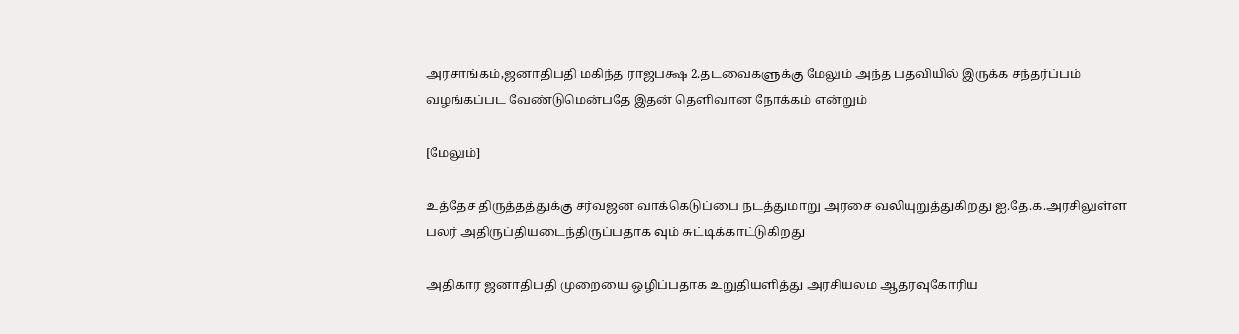அரசாங்கம்,ஜனாதிபதி மகிந்த ராஜபக்ஷ 2.தடவைகளுக்கு மேலும் அந்த பதவியில் இருக்க சந்தர்ப்பம் வழங்கப்பட வேண்டுமென்பதே இதன் தெளிவான நோக்கம் என்றும்

[மேலும்]

உத்தேச திருத்தத்துக்கு சர்வஜன வாக்கெடுப்பை நடத்துமாறு அரசை வலியுறுத்துகிறது ஐ.தே.க.அரசிலுள்ள பலர் அதிருப்தியடைந்திருப்பதாக வும் சுட்டிக்காட்டுகிறது

அதிகார ஜனாதிபதி முறையை ஒழிப்பதாக உறுதியளித்து அரசியலம ஆதரவுகோரிய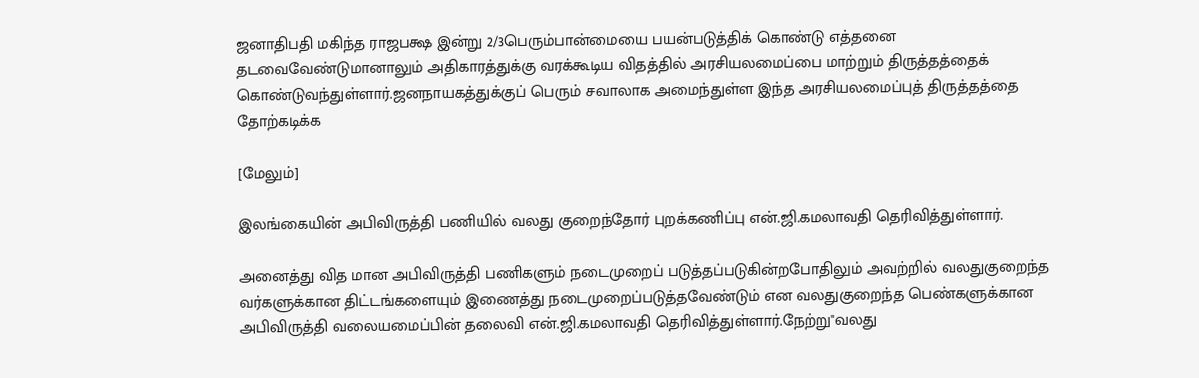ஜனாதிபதி மகிந்த ராஜபக்ஷ இன்று 2/3பெரும்பான்மையை பயன்படுத்திக் கொண்டு எத்தனை தடவைவேண்டுமானாலும் அதிகாரத்துக்கு வரக்கூடிய விதத்தில் அரசியலமைப்பை மாற்றும் திருத்தத்தைக் கொண்டுவந்துள்ளார்.ஜனநாயகத்துக்குப் பெரும் சவாலாக அமைந்துள்ள இந்த அரசியலமைப்புத் திருத்தத்தை தோற்கடிக்க

[மேலும்]

இலங்கையின் அபிவிருத்தி பணியில் வலது குறைந்தோர் புறக்கணிப்பு என்.ஜி.கமலாவதி தெரிவித்துள்ளார்.

அனைத்து வித மான அபிவிருத்தி பணிகளும் நடைமுறைப் படுத்தப்படுகின்றபோதிலும் அவற்றில் வலதுகுறைந்த வர்களுக்கான திட்டங்களையும் இணைத்து நடைமுறைப்படுத்தவேண்டும் என வலதுகுறைந்த பெண்களுக்கான அபிவிருத்தி வலையமைப்பின் தலைவி என்.ஜி.கமலாவதி தெரிவித்துள்ளார்.நேற்று"வலது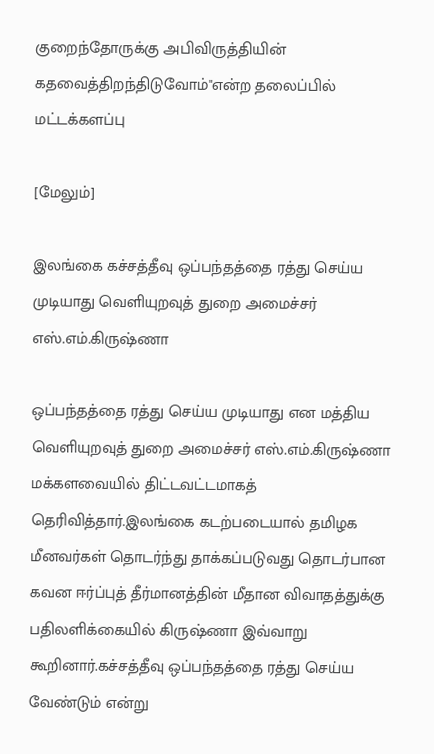குறைந்தோருக்கு அபிவிருத்தியின் கதவைத்திறந்திடுவோம்"என்ற தலைப்பில் மட்டக்களப்பு

[மேலும்]

இலங்கை கச்சத்தீவு ஒப்பந்தத்தை ரத்து செய்ய முடியாது வெளியுறவுத் துறை அமைச்சர் எஸ்.எம்.கிருஷ்ணா

ஒப்பந்தத்தை ரத்து செய்ய முடியாது என மத்திய வெளியுறவுத் துறை அமைச்சர் எஸ்.எம்.கிருஷ்ணா மக்களவையில் திட்டவட்டமாகத் தெரிவித்தார்.இலங்கை கடற்படையால் தமிழக மீனவர்கள் தொடர்ந்து தாக்கப்படுவது தொடர்பான கவன ஈர்ப்புத் தீர்மானத்தின் மீதான விவாதத்துக்கு பதிலளிக்கையில் கிருஷ்ணா இவ்வாறு கூறினார்.கச்சத்தீவு ஒப்பந்தத்தை ரத்து செய்ய வேண்டும் என்று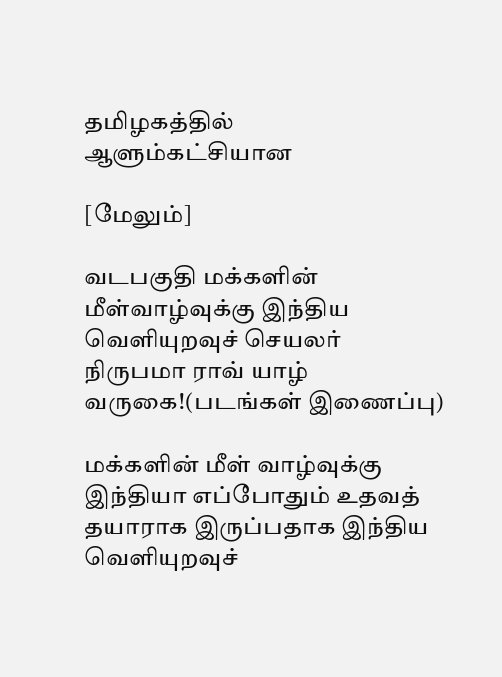தமிழகத்தில் ஆளும்கட்சியான

[மேலும்]

வடபகுதி மக்களின் மீள்வாழ்வுக்கு இந்திய வெளியுறவுச் செயலர் நிருபமா ராவ் யாழ் வருகை!(படங்கள் இணைப்பு)

மக்களின் மீள் வாழ்வுக்கு இந்தியா எப்போதும் உதவத் தயாராக இருப்பதாக இந்திய வெளியுறவுச்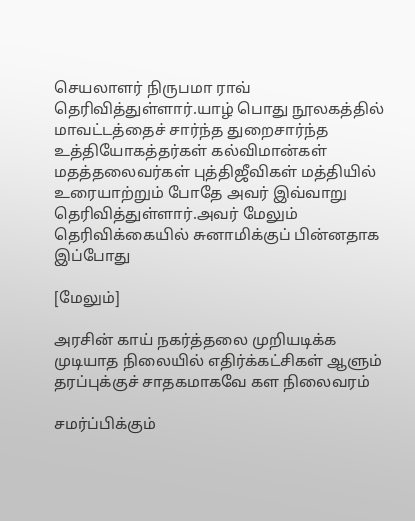செயலாளர் நிருபமா ராவ் தெரிவித்துள்ளார்.யாழ் பொது நூலகத்தில் மாவட்டத்தைச் சார்ந்த துறைசார்ந்த உத்தியோகத்தர்கள் கல்விமான்கள் மதத்தலைவர்கள் புத்திஜீவிகள் மத்தியில் உரையாற்றும் போதே அவர் இவ்வாறு தெரிவித்துள்ளார்.அவர் மேலும் தெரிவிக்கையில் சுனாமிக்குப் பின்னதாக இப்போது

[மேலும்]

அரசின் காய் நகர்த்தலை முறியடிக்க முடியாத நிலையில் எதிர்க்கட்சிகள் ஆளும் தரப்புக்குச் சாதகமாகவே கள நிலைவரம்

சமர்ப்பிக்கும்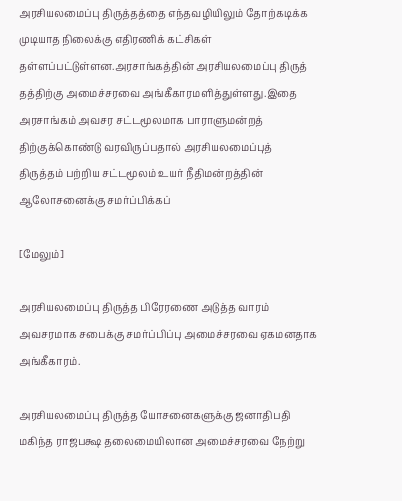அரசியலமைப்பு திருத்தத்தை எந்தவழியிலும் தோற்கடிக்க முடியாத நிலைக்கு எதிரணிக் கட்சிகள் தள்ளப்பட்டுள்ளன.அரசாங்கத்தின் அரசியலமைப்பு திருத் தத்திற்கு அமைச்சரவை அங்கீகாரமளித்துள்ளது.இதை அரசாங்கம் அவசர சட்டமூலமாக பாராளுமன்றத் திற்குக்கொண்டு வரவிருப்பதால் அரசியலமைப்புத் திருத்தம் பற்றிய சட்டமூலம் உயர் நீதிமன்றத்தின் ஆலோசனைக்கு சமர்ப்பிக்கப்

[மேலும்]

அரசியலமைப்பு திருத்த பிரேரணை அடுத்த வாரம் அவசரமாக சபைக்கு சமர்ப்பிப்பு அமைச்சரவை ஏகமனதாக அங்கீகாரம்.

அரசியலமைப்பு திருத்த யோசனைகளுக்கு ஜனாதிபதி மகிந்த ராஜபக்ஷ தலைமையிலான அமைச்சரவை நேற்று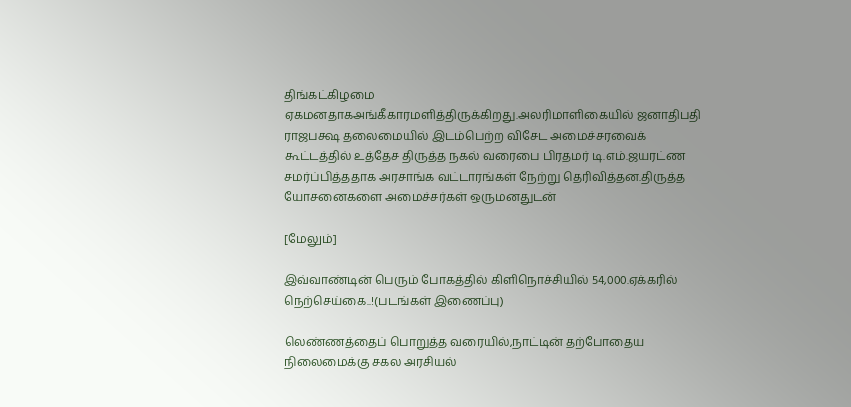திங்கட்கிழமை ஏகமனதாகஅங்கீகாரமளித்திருக்கிறது.அலரிமாளிகையில் ஜனாதிபதி ராஜபக்ஷ தலைமையில் இடம்பெற்ற விசேட அமைச்சரவைக் கூட்டத்தில் உத்தேச திருத்த நகல் வரைபை பிரதமர் டி.எம்.ஜயரட்ண சமர்ப்பித்ததாக அரசாங்க வட்டாரங்கள் நேற்று தெரிவித்தன.திருத்த யோசனைகளை அமைச்சர்கள் ஒருமனதுடன்

[மேலும்]

இவ்வாண்டின் பெரும் போகத்தில் கிளிநொச்சியில் 54,000.ஏக்கரில் நெற்செய்கை..!(படங்கள் இணைப்பு)

லெண்ணத்தைப் பொறுத்த வரையில்,நாட்டின் தற்போதைய நிலைமைக்கு சகல அரசியல்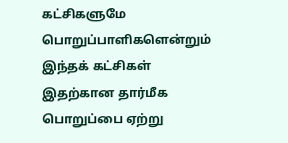கட்சிகளுமே பொறுப்பாளிகளென்றும் இந்தக் கட்சிகள் இதற்கான தார்மீக பொறுப்பை ஏற்று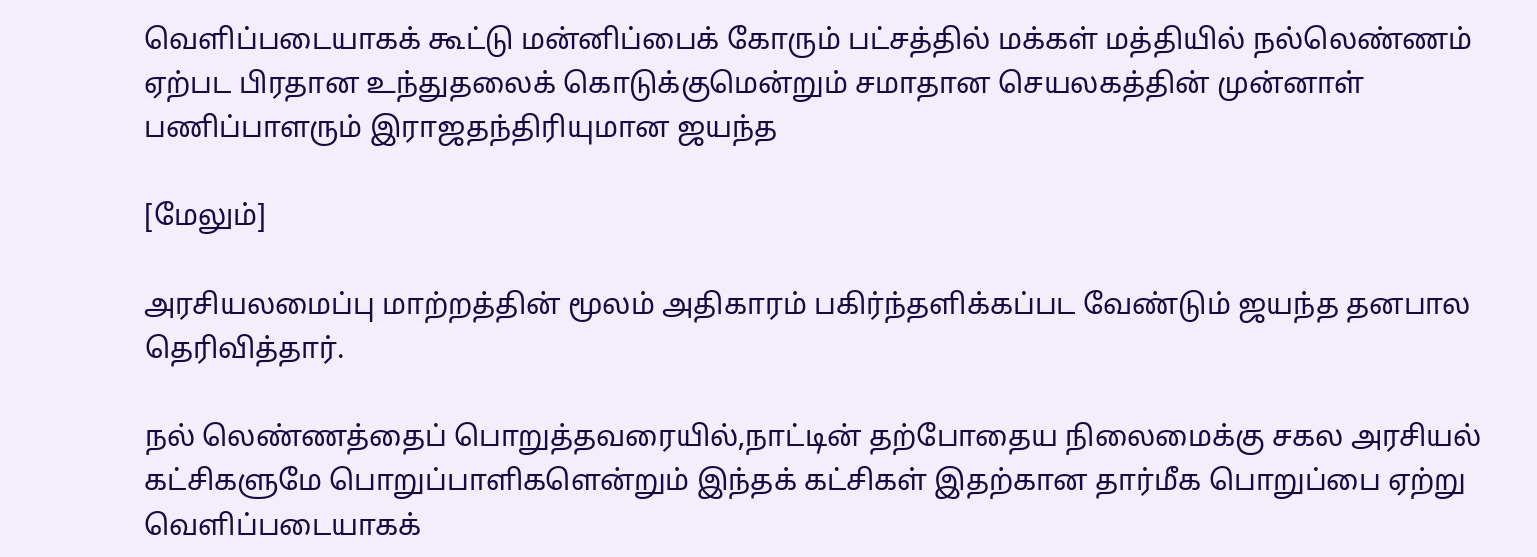வெளிப்படையாகக் கூட்டு மன்னிப்பைக் கோரும் பட்சத்தில் மக்கள் மத்தியில் நல்லெண்ணம் ஏற்பட பிரதான உந்துதலைக் கொடுக்குமென்றும் சமாதான செயலகத்தின் முன்னாள் பணிப்பாளரும் இராஜதந்திரியுமான ஜயந்த

[மேலும்]

அரசியலமைப்பு மாற்றத்தின் மூலம் அதிகாரம் பகிர்ந்தளிக்கப்பட வேண்டும் ஜயந்த தனபால தெரிவித்தார்.

நல் லெண்ணத்தைப் பொறுத்தவரையில்,நாட்டின் தற்போதைய நிலைமைக்கு சகல அரசியல் கட்சிகளுமே பொறுப்பாளிகளென்றும் இந்தக் கட்சிகள் இதற்கான தார்மீக பொறுப்பை ஏற்று வெளிப்படையாகக்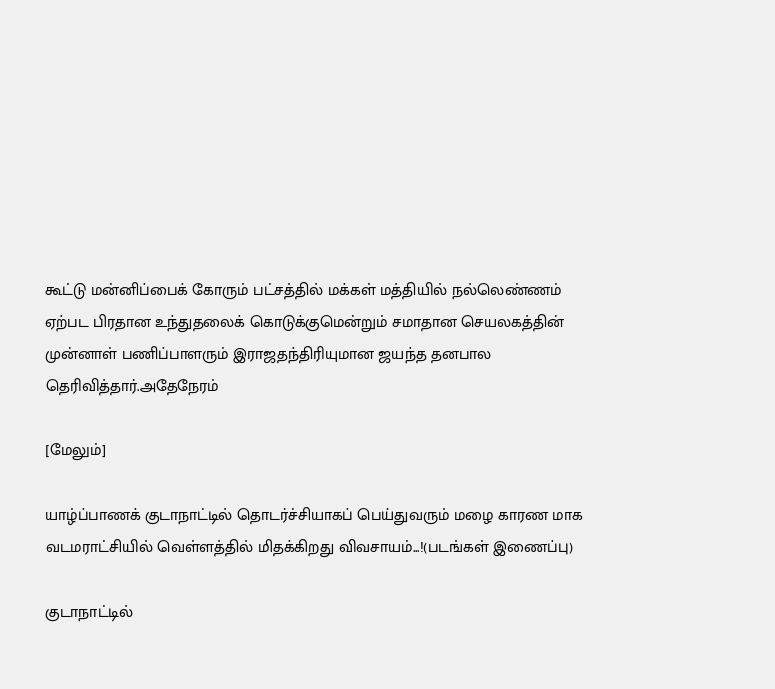கூட்டு மன்னிப்பைக் கோரும் பட்சத்தில் மக்கள் மத்தியில் நல்லெண்ணம் ஏற்பட பிரதான உந்துதலைக் கொடுக்குமென்றும் சமாதான செயலகத்தின் முன்னாள் பணிப்பாளரும் இராஜதந்திரியுமான ஜயந்த தனபால தெரிவித்தார்.அதேநேரம்

[மேலும்]

யாழ்ப்பாணக் குடாநாட்டில் தொடர்ச்சியாகப் பெய்துவரும் மழை காரண மாக வடமராட்சியில் வெள்ளத்தில் மிதக்கிறது விவசாயம்...!(படங்கள் இணைப்பு)

குடாநாட்டில்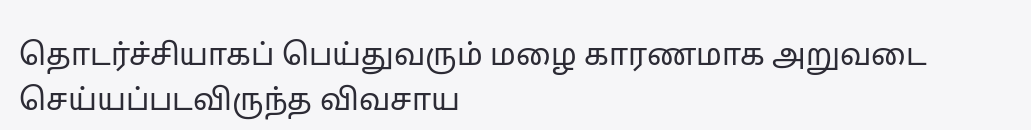தொடர்ச்சியாகப் பெய்துவரும் மழை காரணமாக அறுவடை செய்யப்படவிருந்த விவசாய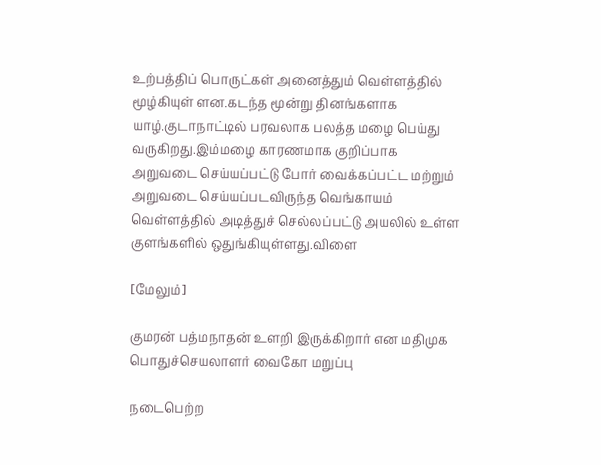உற்பத்திப் பொருட்கள் அனைத்தும் வெள்ளத்தில் மூழ்கியுள் ளன.கடந்த மூன்று தினங்களாக யாழ்.குடாநாட்டில் பரவலாக பலத்த மழை பெய்து வருகிறது.இம்மழை காரணமாக குறிப்பாக அறுவடை செய்யப்பட்டு போர் வைக்கப்பட்ட மற்றும் அறுவடை செய்யப்படவிருந்த வெங்காயம் வெள்ளத்தில் அடித்துச் செல்லப்பட்டு அயலில் உள்ள குளங்களில் ஒதுங்கியுள்ளது.விளை

[மேலும்]

குமரன் பத்மநாதன் உளறி இருக்கிறார் என மதிமுக பொதுச்செயலாளர் வைகோ மறுப்பு

நடைபெற்ற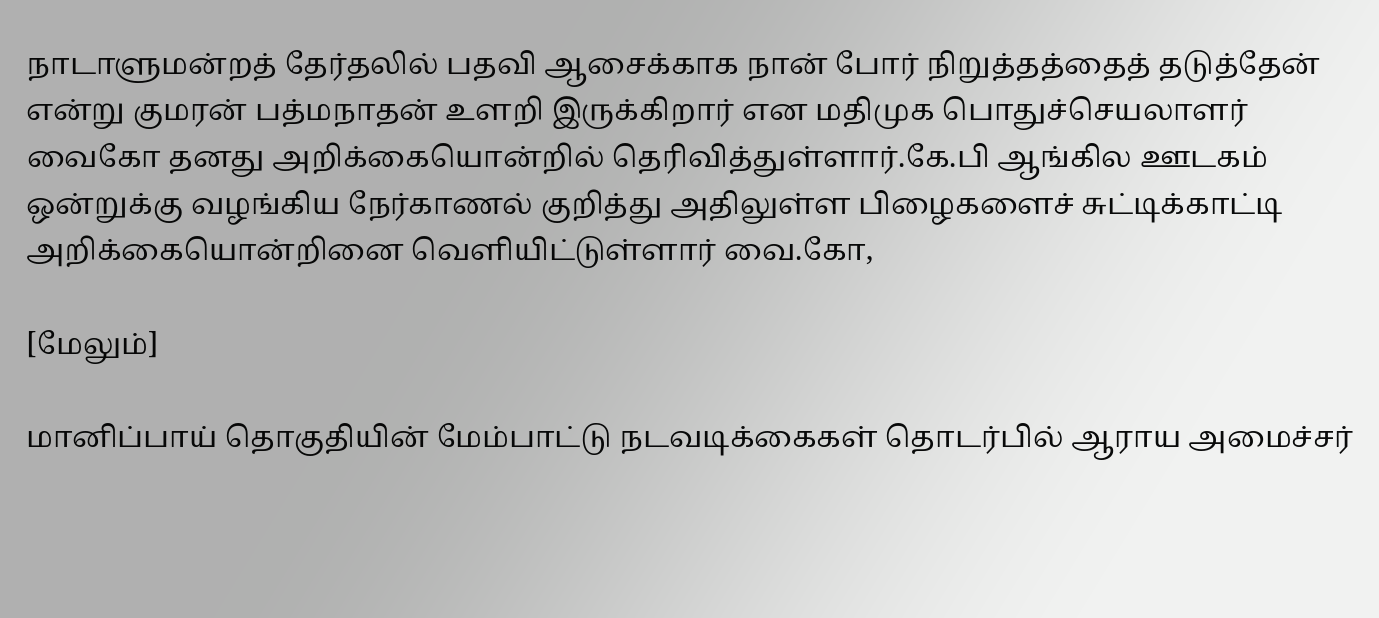நாடாளுமன்றத் தேர்தலில் பதவி ஆசைக்காக நான் போர் நிறுத்தத்தைத் தடுத்தேன் என்று குமரன் பத்மநாதன் உளறி இருக்கிறார் என மதிமுக பொதுச்செயலாளர் வைகோ தனது அறிக்கையொன்றில் தெரிவித்துள்ளார்.கே.பி ஆங்கில ஊடகம் ஒன்றுக்கு வழங்கிய நேர்காணல் குறித்து அதிலுள்ள பிழைகளைச் சுட்டிக்காட்டி அறிக்கையொன்றினை வெளியிட்டுள்ளார் வை.கோ,

[மேலும்]

மானிப்பாய் தொகுதியின் மேம்பாட்டு நடவடிக்கைகள் தொடர்பில் ஆராய அமைச்சர்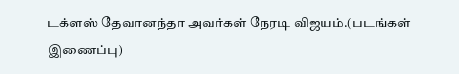டக்ளஸ் தேவானந்தா அவர்கள் நேரடி விஜயம்.(படங்கள் இணைப்பு)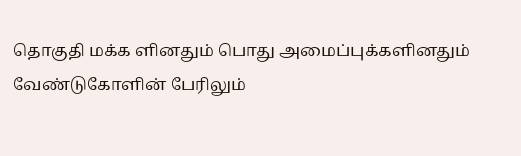தொகுதி மக்க ளினதும் பொது அமைப்புக்களினதும் வேண்டுகோளின் பேரிலும்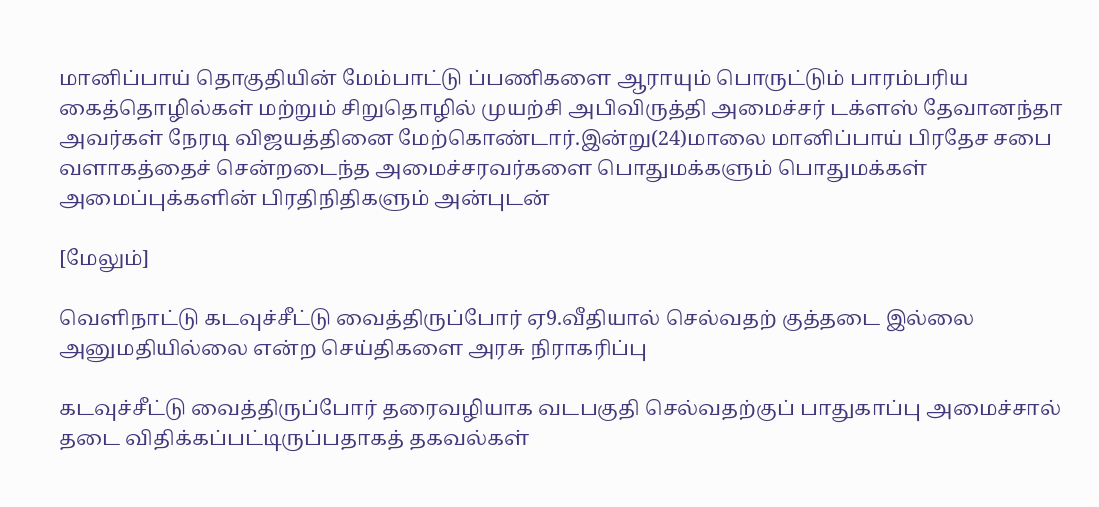மானிப்பாய் தொகுதியின் மேம்பாட்டு ப்பணிகளை ஆராயும் பொருட்டும் பாரம்பரிய கைத்தொழில்கள் மற்றும் சிறுதொழில் முயற்சி அபிவிருத்தி அமைச்சர் டக்ளஸ் தேவானந்தா அவர்கள் நேரடி விஜயத்தினை மேற்கொண்டார்.இன்று(24)மாலை மானிப்பாய் பிரதேச சபை வளாகத்தைச் சென்றடைந்த அமைச்சரவர்களை பொதுமக்களும் பொதுமக்கள் அமைப்புக்களின் பிரதிநிதிகளும் அன்புடன்

[மேலும்]

வெளிநாட்டு கடவுச்சீட்டு வைத்திருப்போர் ஏ9.வீதியால் செல்வதற் குத்தடை இல்லை அனுமதியில்லை என்ற செய்திகளை அரசு நிராகரிப்பு

கடவுச்சீட்டு வைத்திருப்போர் தரைவழியாக வடபகுதி செல்வதற்குப் பாதுகாப்பு அமைச்சால் தடை விதிக்கப்பட்டிருப்பதாகத் தகவல்கள்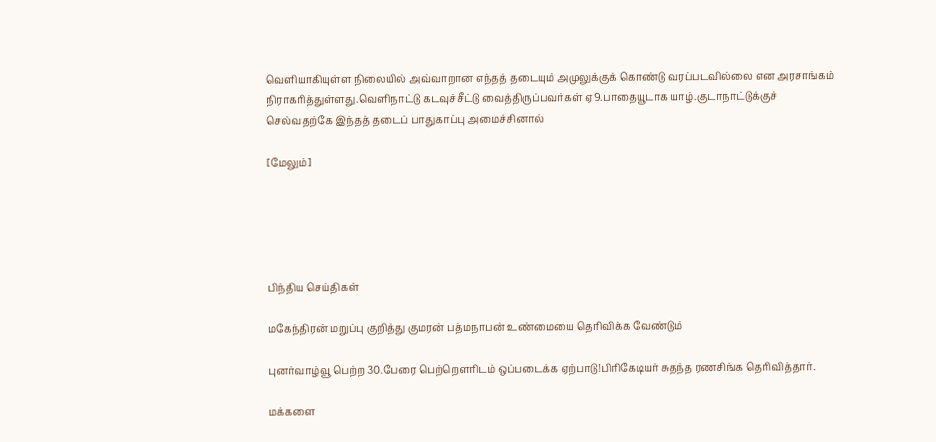வெளியாகியுள்ள நிலையில் அவ்வாறான எந்தத் தடையும் அமுலுக்குக் கொண்டு வரப்படவில்லை என அரசாங்கம் நிராகரித்துள்ளது.வெளிநாட்டு கடவுச்சீட்டு வைத்திருப்பவர்கள் ஏ9.பாதையூடாக யாழ்.குடாநாட்டுக்குச் செல்வதற்கே இந்தத் தடைப் பாதுகாப்பு அமைச்சினால்

[மேலும்]





பிந்திய செய்திகள்

மகேந்திரன் மறுப்பு குறித்து குமரன் பத்மநாபன் உண்மையை தெரிவிக்க வேண்டும்

புனர்வாழ்வூ பெற்ற 30.பேரை பெற்றௌரிடம் ஒப்படைக்க ஏற்பாடு!பிரிகேடியர் சுதந்த ரணசிங்க தெரிவித்தார்.

மக்களை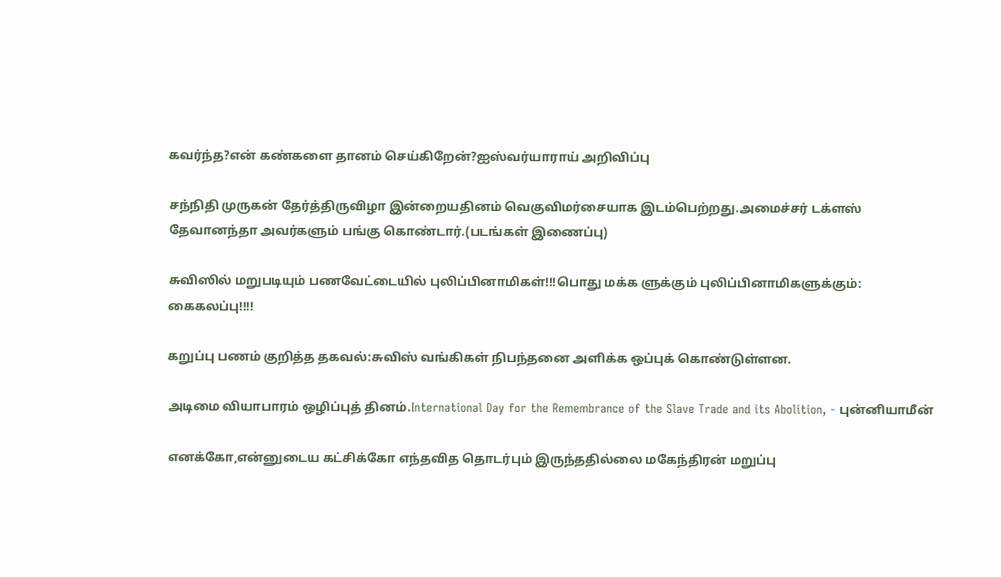கவர்ந்த?என் கண்களை தானம் செய்கிறேன்?ஐஸ்வர்யாராய் அறிவிப்பு

சந்நிதி முருகன் தேர்த்திருவிழா இன்றையதினம் வெகுவிமர்சையாக இடம்பெற்றது.அமைச்சர் டக்ளஸ் தேவானந்தா அவர்களும் பங்கு கொண்டார்.(படங்கள் இணைப்பு)

சுவிஸில் மறுபடியும் பணவேட்டையில் புலிப்பினாமிகள்!!!பொது மக்க ளுக்கும் புலிப்பினாமிகளுக்கும்: கைகலப்பு!!!!

கறுப்பு பணம் குறித்த தகவல்:சுவிஸ் வங்கிகள் நிபந்தனை அளிக்க ஒப்புக் கொண்டுள்ளன.

அடிமை வியாபாரம் ஒழிப்புத் தினம்.International Day for the Remembrance of the Slave Trade and its Abolition, - புன்னியாமீன்

எனக்கோ,என்னுடைய கட்சிக்கோ எந்தவித தொடர்பும் இருந்ததில்லை மகேந்திரன் மறு‌ப்பு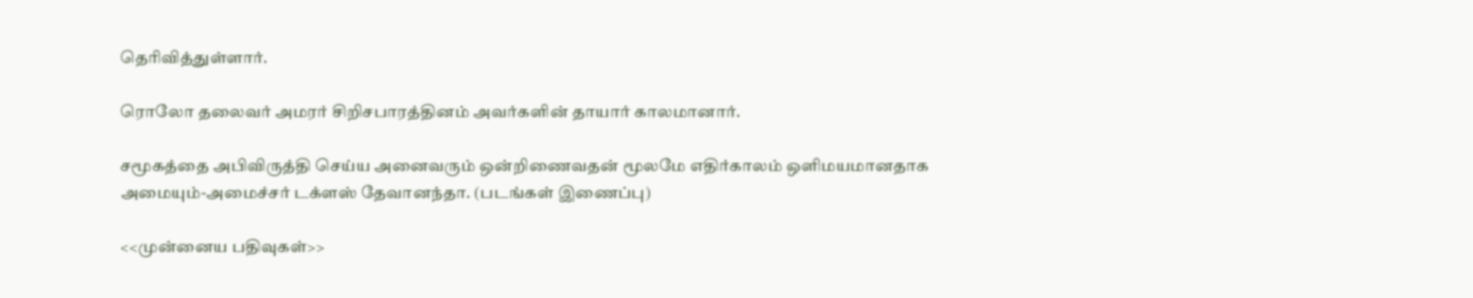தெ‌ரி‌வி‌த்து‌ள்ளா‌ர்.

ரொலோ தலைவர் அமரர் சிறிசபாரத்தினம் அவர்களின் தாயார் காலமானார்.

சமூகத்தை அபிவிருத்தி செய்ய அனைவரும் ஒன்றிணைவதன் மூலமே எதிர்காலம் ஒளிமயமானதாக அமையும்-அமைச்சர் டக்ளஸ் தேவானந்தா. (படங்கள் இணைப்பு)

<<முன்னைய பதிவுகள்>>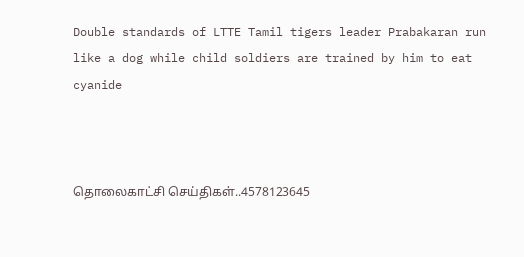Double standards of LTTE Tamil tigers leader Prabakaran run like a dog while child soldiers are trained by him to eat cyanide



தொலைகாட்சி செய்திகள்..4578123645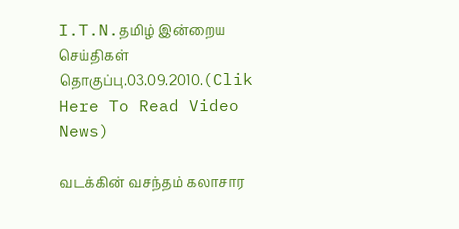I.T.N.தமிழ் இன்றைய செய்திகள் தொகுப்பு.03.09.2010.(Clik Here To Read Video News)

வடக்கின் வசந்தம் கலாசார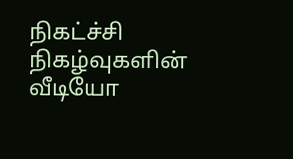நிகட்ச்சி நிகழ்வுகளின் வீடியோ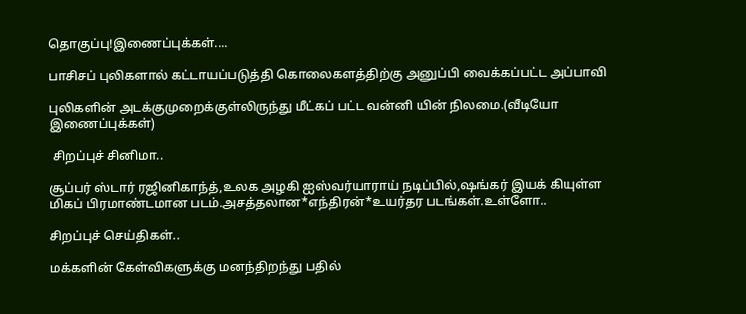தொகுப்பு!இணைப்புக்கள்....

பாசிசப் புலிகளால் கட்டாயப்படுத்தி கொலைகளத்திற்கு அனுப்பி வைக்கப்பட்ட அப்பாவி

புலிகளின் அடக்குமுறைக்குள்லிருந்து மீட்கப் பட்ட வன்னி யின் நிலமை.(வீடியோ இணைப்புக்கள்)

 சிறப்புச் சினிமா..

சூப்பர் ஸ்டார் ரஜினிகாந்த்,உலக அழகி ஐஸ்வர்யாராய் நடிப்பில்,ஷங்கர் இயக் கியுள்ள மிகப் பிரமாண்டமான படம்.அசத்தலான*எந்திரன்*உயர்தர படங்கள்.உள்ளோ..

சிறப்புச் செய்திகள்..

மக்களின் கேள்விகளுக்கு மனந்திறந்து பதில்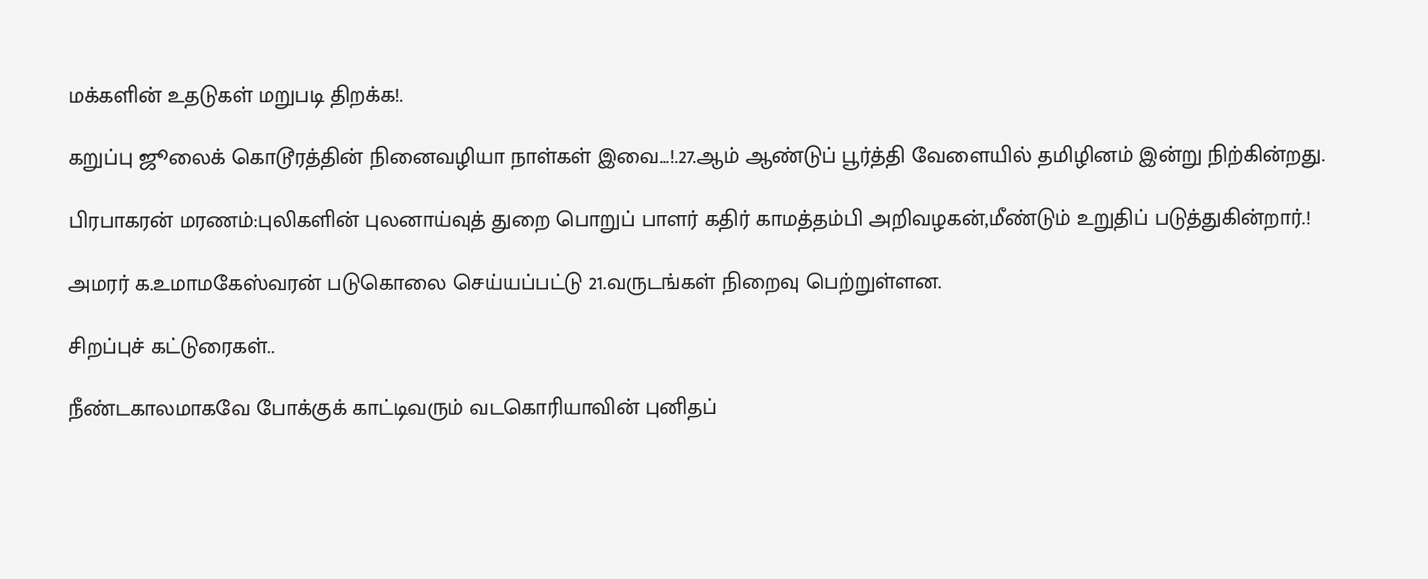மக்களின் உதடுகள் மறுபடி திறக்க!.

கறுப்பு ஜூலைக் கொடூரத்தின் நினைவழியா நாள்கள் இவை...!.27.ஆம் ஆண்டுப் பூர்த்தி வேளையில் தமிழினம் இன்று நிற்கின்றது.

பிரபாகரன் மரணம்:புலிகளின் புலனாய்வுத் துறை பொறுப் பாளர் கதிர் காமத்தம்பி அறிவழகன்,மீண்டும் உறுதிப் படுத்துகின்றார்.!

அமரர் க.உமாமகேஸ்வரன் படுகொலை செய்யப்பட்டு 21.வருடங்கள் நிறைவு பெற்றுள்ளன.

சிறப்புச் கட்டுரைகள்..

நீண்டகாலமாகவே போக்குக் காட்டிவரும் வடகொரியாவின் புனிதப்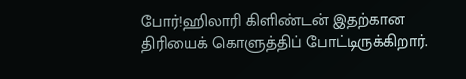போர்!ஹிலாரி கிளிண்டன் இதற்கான திரியைக் கொளுத்திப் போட்டிருக்கிறார்.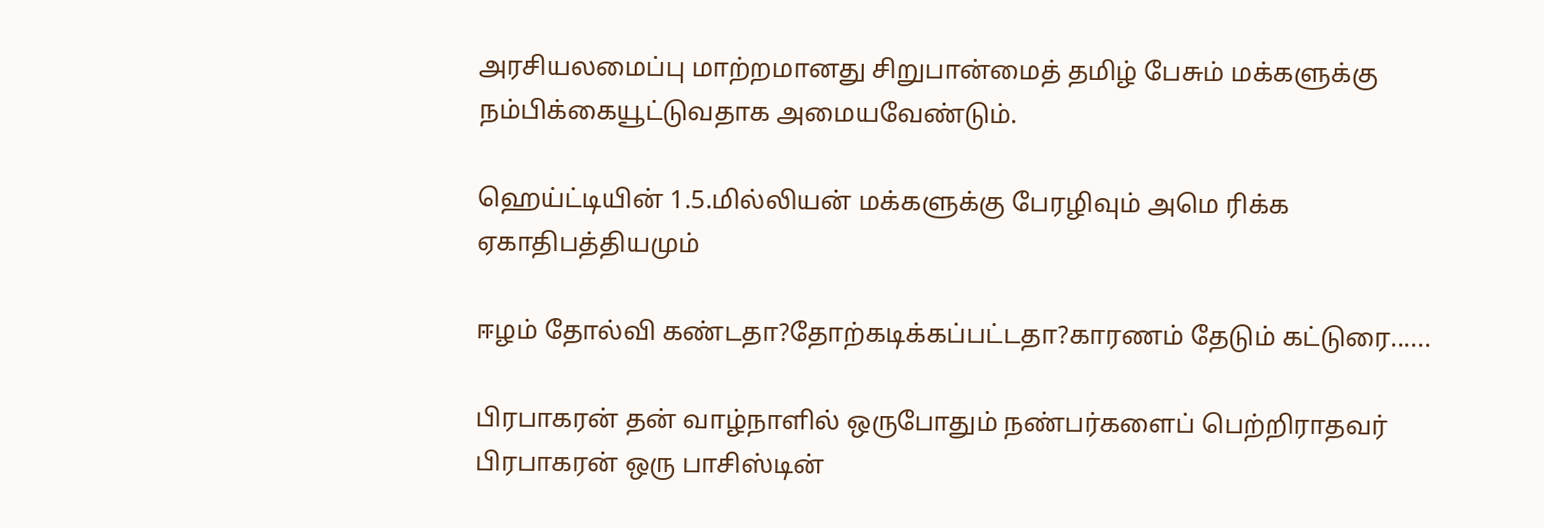அரசியலமைப்பு மாற்றமானது சிறுபான்மைத் தமிழ் பேசும் மக்களுக்கு நம்பிக்கையூட்டுவதாக அமையவேண்டும்.

ஹெய்ட்டியின் 1.5.மில்லியன் மக்களுக்கு பேரழிவும் அமெ ரிக்க ஏகாதிபத்தியமும்

ஈழம் தோல்வி கண்டதா?தோற்கடிக்கப்பட்டதா?காரணம் தேடும் கட்டுரை......

பிரபாகரன் தன் வாழ்நாளில் ஒருபோதும் நண்பர்களைப் பெற்றிராதவர் பிரபாகரன் ஒரு பாசிஸ்டின்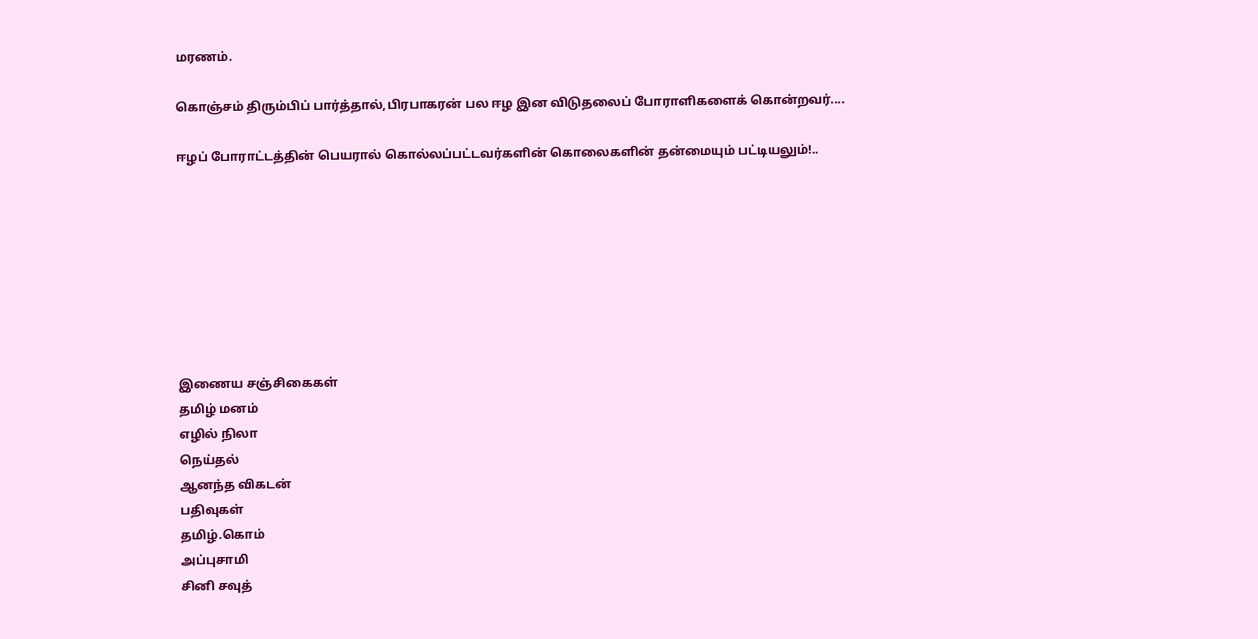மரணம்.

கொஞ்சம் திரும்பிப் பார்த்தால்,பிரபாகரன் பல ஈழ இன விடுதலைப் போராளிகளைக் கொன்றவர்....

ஈழப் போராட்டத்தின் பெயரால் கொல்லப்பட்டவர்களின் கொலைகளின் தன்மையும் பட்டியலும்!..








இணைய சஞ்சிகைகள்
த‌மிழ் ம‌ன‌ம்
எழில் நிலா
நெய்த‌ல்
ஆனந்த விகடன்
பதிவுகள்
தமிழ்.கொம்
அப்புசாமி
சினி சவுத்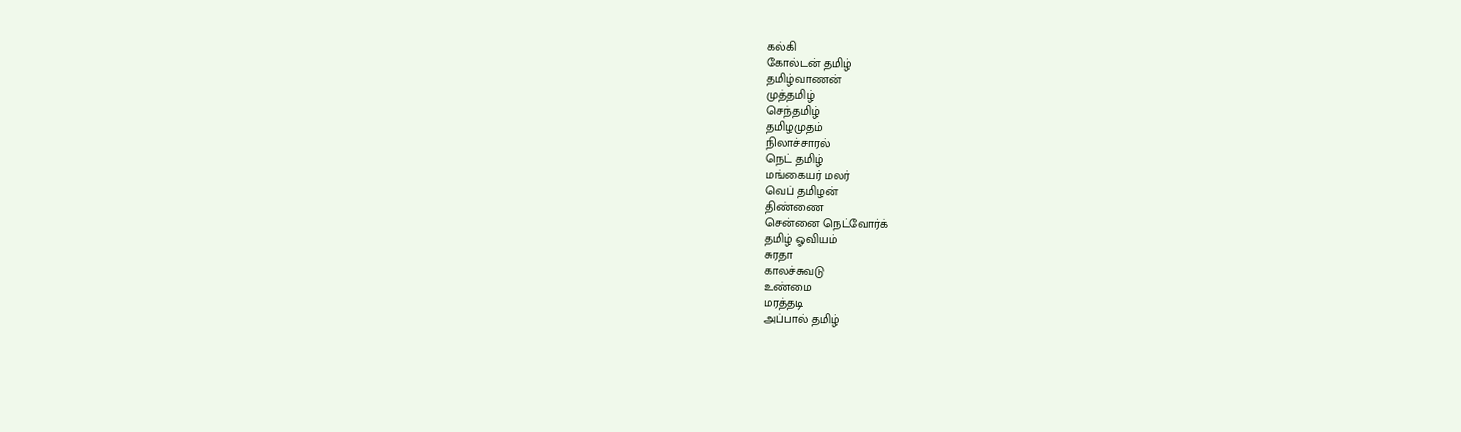கல்கி
கோல்டன் தமிழ்
த‌மிழ்வாண‌ன்
முத்த‌மிழ்
செந்த‌மிழ்
த‌மிழ‌முத‌ம்
நிலாச்சார‌ல்
நெட் தமிழ்
மங்கையர் மலர்
வெப் தமிழன்
திண்ணை
சென்னை நெட்வோர்க்
தமிழ் ஓவியம்
சுரதா
கால‌ச்சுவ‌டு
உண்மை
ம‌ர‌த்த‌டி
அப்பால் த‌மிழ்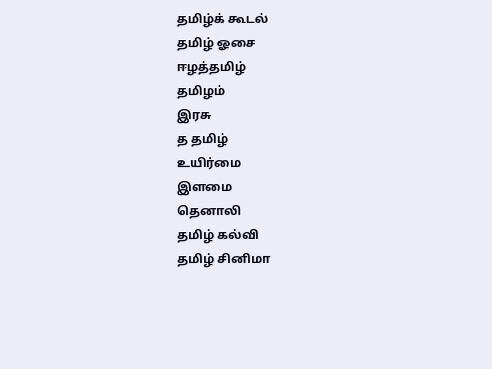த‌மிழ்க் கூட‌ல்
த‌மிழ் ஓசை
ஈழ‌த்தமிழ்
த‌மிழ‌ம்
இர‌சு
த‌ த‌மிழ்
உயிர்மை
இள‌மை
தெனாலி
தமிழ் கல்வி
தமிழ் சினிமா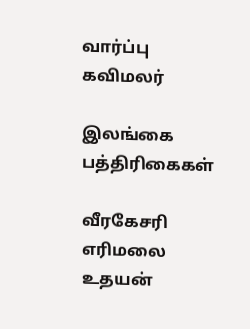வார்ப்பு
க‌விம‌ல‌ர்

இலங்கை பத்திரிகைகள்

வீரகேசரி
எரிமலை
உதயன்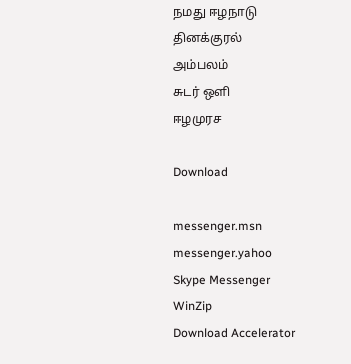நமது ஈழநாடு
தினக்குரல்
அம்பலம்
சுடர் ஒளி
ஈழமுரச

Download

messenger.msn
messenger.yahoo
Skype Messenger
WinZip
Download Accelerator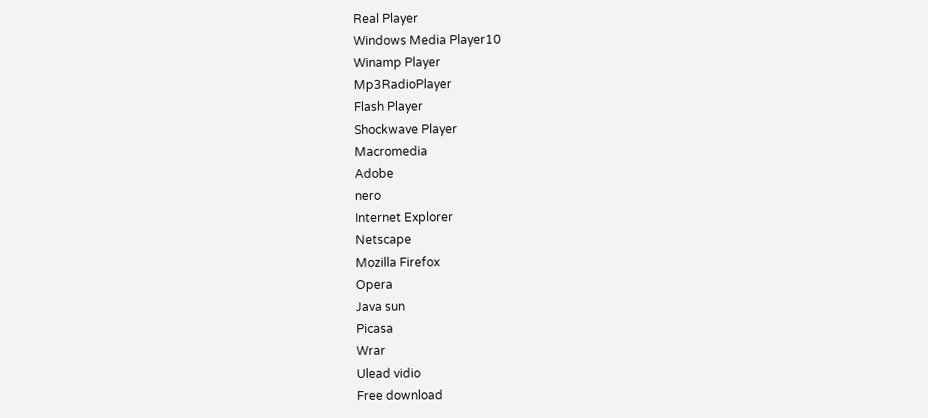Real Player
Windows Media Player10
Winamp Player
Mp3RadioPlayer
Flash Player
Shockwave Player
Macromedia
Adobe
nero
Internet Explorer
Netscape
Mozilla Firefox
Opera
Java sun
Picasa
Wrar
Ulead vidio
Free download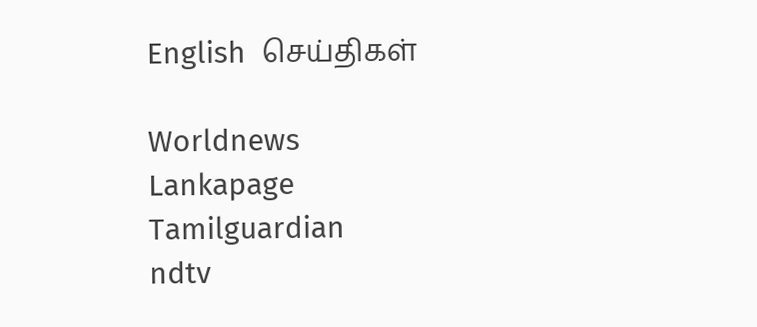English  செய்திகள்

Worldnews
Lankapage
Tamilguardian
ndtv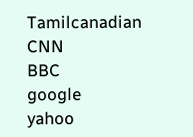Tamilcanadian
CNN
BBC
google
yahoo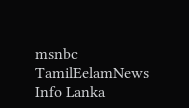msnbc
TamilEelamNews
Info Lanka